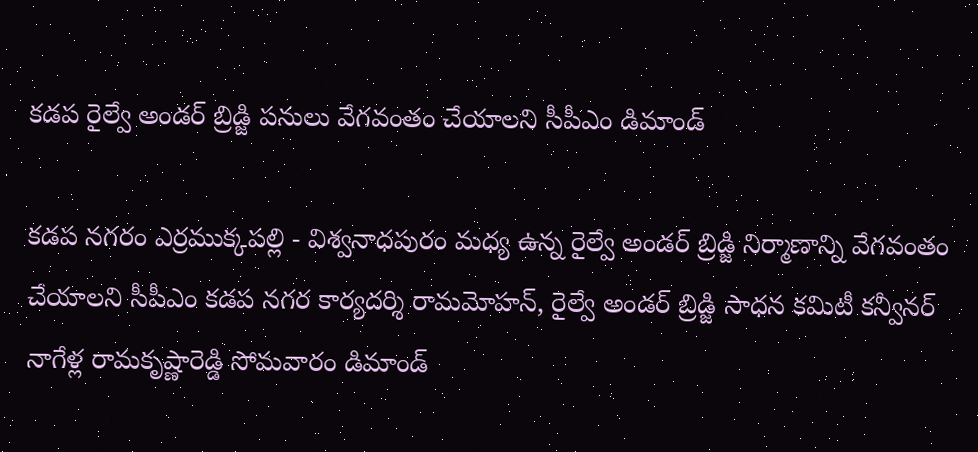కడప రైల్వే అండర్ బ్రిడ్జి పనులు వేగవంతం చేయాలని సీపీఎం డిమాండ్

కడప నగరం ఎర్రముక్కపల్లి - విశ్వనాధపురం మధ్య ఉన్న రైల్వే అండర్ బ్రిడ్జి నిర్మాణాన్ని వేగవంతం చేయాలని సీపీఎం కడప నగర కార్యదర్శి రామమోహన్, రైల్వే అండర్ బ్రిడ్జి సాధన కమిటీ కన్వీనర్ నాగేళ్ల రామకృష్ణారెడ్డి సోమవారం డిమాండ్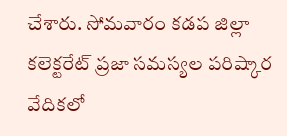చేశారు. సోమవారం కడప జిల్లా కలెక్టరేట్ ప్రజా సమస్యల పరిష్కార వేదికలో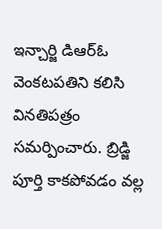ఇన్చార్జి డిఆర్ఓ వెంకటపతిని కలిసి వినతిపత్రం సమర్పించారు. బ్రిడ్జి పూర్తి కాకపోవడం వల్ల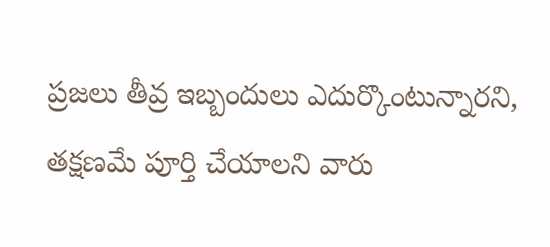ప్రజలు తీవ్ర ఇబ్బందులు ఎదుర్కొంటున్నారని, తక్షణమే పూర్తి చేయాలని వారు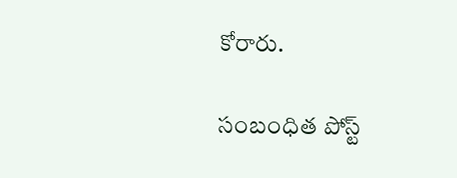కోరారు.

సంబంధిత పోస్ట్